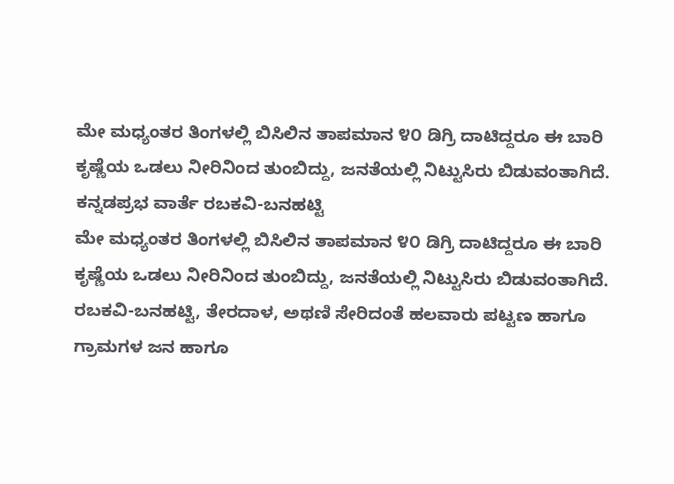ಮೇ ಮಧ್ಯಂತರ ತಿಂಗಳಲ್ಲಿ ಬಿಸಿಲಿನ ತಾಪಮಾನ ೪೦ ಡಿಗ್ರಿ ದಾಟಿದ್ದರೂ ಈ ಬಾರಿ ಕೃಷ್ಣೆಯ ಒಡಲು ನೀರಿನಿಂದ ತುಂಬಿದ್ದು, ಜನತೆಯಲ್ಲಿ ನಿಟ್ಟುಸಿರು ಬಿಡುವಂತಾಗಿದೆ.
ಕನ್ನಡಪ್ರಭ ವಾರ್ತೆ ರಬಕವಿ-ಬನಹಟ್ಟಿ
ಮೇ ಮಧ್ಯಂತರ ತಿಂಗಳಲ್ಲಿ ಬಿಸಿಲಿನ ತಾಪಮಾನ ೪೦ ಡಿಗ್ರಿ ದಾಟಿದ್ದರೂ ಈ ಬಾರಿ ಕೃಷ್ಣೆಯ ಒಡಲು ನೀರಿನಿಂದ ತುಂಬಿದ್ದು, ಜನತೆಯಲ್ಲಿ ನಿಟ್ಟುಸಿರು ಬಿಡುವಂತಾಗಿದೆ. ರಬಕವಿ-ಬನಹಟ್ಟಿ, ತೇರದಾಳ, ಅಥಣಿ ಸೇರಿದಂತೆ ಹಲವಾರು ಪಟ್ಟಣ ಹಾಗೂ ಗ್ರಾಮಗಳ ಜನ ಹಾಗೂ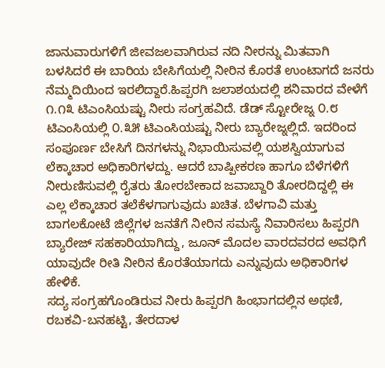ಜಾನುವಾರುಗಳಿಗೆ ಜೀವಜಲವಾಗಿರುವ ನದಿ ನೀರನ್ನು ಮಿತವಾಗಿ ಬಳಸಿದರೆ ಈ ಬಾರಿಯ ಬೇಸಿಗೆಯಲ್ಲಿ ನೀರಿನ ಕೊರತೆ ಉಂಟಾಗದೆ ಜನರು ನೆಮ್ಮದಿಯಿಂದ ಇರಲಿದ್ದಾರೆ.ಹಿಪ್ಪರಗಿ ಜಲಾಶಯದಲ್ಲಿ ಶನಿವಾರದ ವೇಳೆಗೆ ೧.೧೩ ಟಿಎಂಸಿಯಷ್ಟು ನೀರು ಸಂಗ್ರಹವಿದೆ. ಡೆಡ್ ಸ್ಟೋರೇಜ್ನ ೦.೮ ಟಿಎಂಸಿಯಲ್ಲಿ ೦.೩೫ ಟಿಎಂಸಿಯಷ್ಟು ನೀರು ಬ್ಯಾರೇಜ್ನಲ್ಲಿದೆ. ಇದರಿಂದ ಸಂಪೂರ್ಣ ಬೇಸಿಗೆ ದಿನಗಳನ್ನು ನಿಭಾಯಿಸುವಲ್ಲಿ ಯಶಸ್ವಿಯಾಗುವ ಲೆಕ್ಕಾಚಾರ ಅಧಿಕಾರಿಗಳದ್ದು. ಆದರೆ ಬಾಷ್ಪೀಕರಣ ಹಾಗೂ ಬೆಳೆಗಳಿಗೆ ನೀರುಣಿಸುವಲ್ಲಿ ರೈತರು ತೋರಬೇಕಾದ ಜವಾಬ್ದಾರಿ ತೋರದಿದ್ದಲ್ಲಿ ಈ ಎಲ್ಲ ಲೆಕ್ಕಾಚಾರ ತಲೆಕೆಳಗಾಗುವುದು ಖಚಿತ. ಬೆಳಗಾವಿ ಮತ್ತು ಬಾಗಲಕೋಟೆ ಜಿಲ್ಲೆಗಳ ಜನತೆಗೆ ನೀರಿನ ಸಮಸ್ಯೆ ನಿವಾರಿಸಲು ಹಿಪ್ಪರಗಿ ಬ್ಯಾರೇಜ್ ಸಹಕಾರಿಯಾಗಿದ್ದು, ಜೂನ್ ಮೊದಲ ವಾರದವರದ ಅವಧಿಗೆ ಯಾವುದೇ ರೀತಿ ನೀರಿನ ಕೊರತೆಯಾಗದು ಎನ್ನುವುದು ಅಧಿಕಾರಿಗಳ ಹೇಳಿಕೆ.
ಸದ್ಯ ಸಂಗ್ರಹಗೊಂಡಿರುವ ನೀರು ಹಿಪ್ಪರಗಿ ಹಿಂಭಾಗದಲ್ಲಿನ ಅಥಣಿ, ರಬಕವಿ-ಬನಹಟ್ಟಿ, ತೇರದಾಳ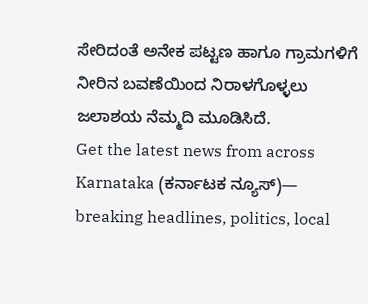ಸೇರಿದಂತೆ ಅನೇಕ ಪಟ್ಟಣ ಹಾಗೂ ಗ್ರಾಮಗಳಿಗೆ ನೀರಿನ ಬವಣೆಯಿಂದ ನಿರಾಳಗೊಳ್ಳಲು ಜಲಾಶಯ ನೆಮ್ಮದಿ ಮೂಡಿಸಿದೆ.
Get the latest news from across Karnataka (ಕರ್ನಾಟಕ ನ್ಯೂಸ್)— breaking headlines, politics, local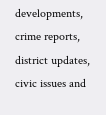developments, crime reports, district updates, civic issues and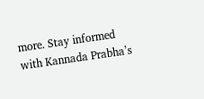more. Stay informed with Kannada Prabha’s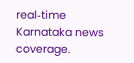real‑time Karnataka news coverage.